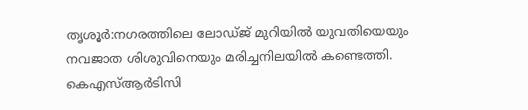തൃശൂർ:നഗരത്തിലെ ലോഡ്ജ് മുറിയിൽ യുവതിയെയും നവജാത ശിശുവിനെയും മരിച്ചനിലയിൽ കണ്ടെത്തി. കെഎസ്ആർടിസി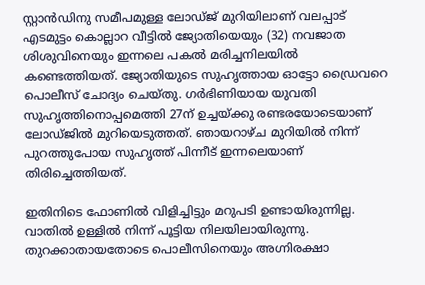സ്റ്റാൻഡിനു സമീപമുള്ള ലോഡ്ജ് മുറിയിലാണ് വലപ്പാട് എടമുട്ടം കൊല്ലാറ വീട്ടിൽ ജ്യോതിയെയും (32) നവജാത ശിശുവിനെയും ഇന്നലെ പകൽ മരിച്ചനിലയിൽ കണ്ടെത്തിയത്. ജ്യോതിയുടെ സുഹൃത്തായ ഓട്ടോ ഡ്രൈവറെ പൊലീസ് ചോദ്യം ചെയ്തു. ഗർഭിണിയായ യുവതി സുഹൃത്തിനൊപ്പമെത്തി 27ന് ഉച്ചയ്ക്കു രണ്ടരയോടെയാണ് ലോഡ്ജിൽ മുറിയെടുത്തത്. ഞായറാഴ്ച മുറിയിൽ നിന്ന് പുറത്തുപോയ സുഹൃത്ത് പിന്നീട് ഇന്നലെയാണ് തിരിച്ചെത്തിയത്.

ഇതിനിടെ ഫോണിൽ വിളിച്ചിട്ടും മറുപടി ഉണ്ടായിരുന്നില്ല. വാതിൽ ഉള്ളിൽ നിന്ന് പൂട്ടിയ നിലയിലായിരുന്നു. തുറക്കാതായതോടെ പൊലീസിനെയും അഗ്നിരക്ഷാ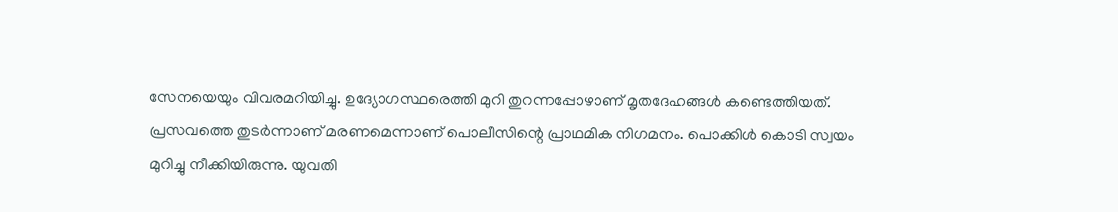സേനയെയും വിവരമറിയിച്ചു. ഉദ്യോഗസ്ഥരെത്തി മുറി തുറന്നപ്പോഴാണ് മൃതദേഹങ്ങൾ കണ്ടെത്തിയത്. പ്രസവത്തെ തുടർന്നാണ് മരണമെന്നാണ് പൊലീസിന്റെ പ്രാഥമിക നിഗമനം. പൊക്കിൾ കൊടി സ്വയം മുറിച്ചു നീക്കിയിരുന്നു. യുവതി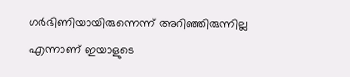ഗർഭിണിയായിരുന്നെന്ന് അറിഞ്ഞിരുന്നില്ല എന്നാണ് ഇയാളുടെ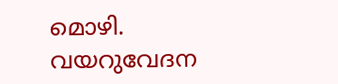മൊഴി. വയറുവേദന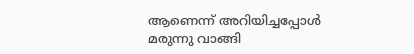ആണെന്ന് അറിയിച്ചപ്പോൾ മരുന്നു വാങ്ങി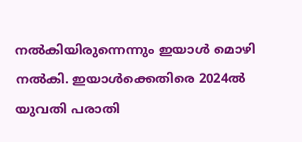നൽകിയിരുന്നെന്നും ഇയാൾ മൊഴി നൽകി. ഇയാൾക്കെതിരെ 2024ൽ യുവതി പരാതി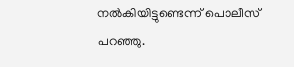നൽകിയിട്ടുണ്ടെന്ന് പൊലീസ് പറഞ്ഞു.